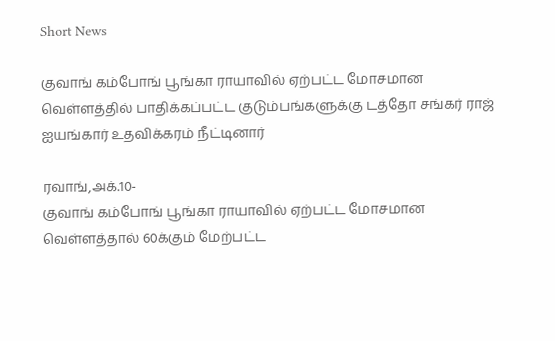Short News

குவாங் கம்போங் பூங்கா ராயாவில் ஏற்பட்ட மோசமான வெள்ளத்தில் பாதிக்கப்பட்ட குடும்பங்களுக்கு டத்தோ சங்கர் ராஜ் ஐயங்கார் உதவிக்கரம் நீட்டினார்

ரவாங்,அக்.10-
குவாங் கம்போங் பூங்கா ராயாவில் ஏற்பட்ட மோசமான வெள்ளத்தால் 60க்கும் மேற்பட்ட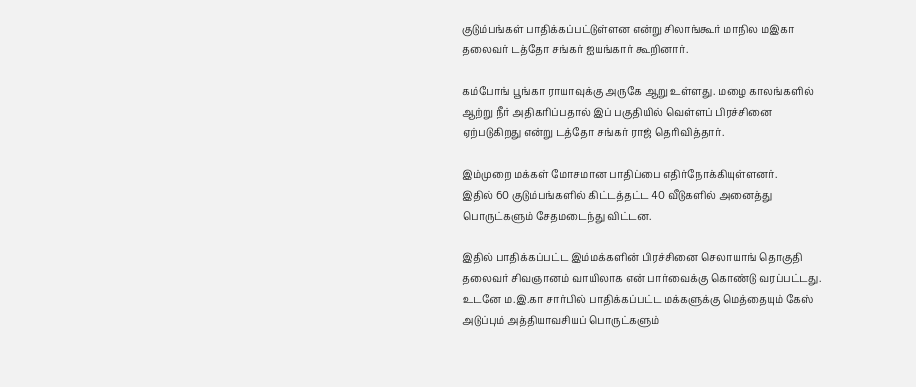குடும்பங்கள் பாதிக்கப்பட்டுள்ளன என்று சிலாங்கூர் மாநில மஇகா தலைவர் டத்தோ சங்கர் ஐயங்கார் கூறினார்.

கம்போங் பூங்கா ராயாவுக்கு அருகே ஆறு உள்ளது. மழை காலங்களில் ஆற்று நீர் அதிகரிப்பதால் இப் பகுதியில் வெள்ளப் பிரச்சினை ஏற்படுகிறது என்று டத்தோ சங்கர் ராஜ் தெரிவித்தார்.

இம்முறை மக்கள் மோசமான பாதிப்பை எதிர்நோக்கியுள்ளனர்.
இதில் 60 குடும்பங்களில் கிட்டத்தட்ட 40 வீடுகளில் அனைத்து பொருட்களும் சேதமடைந்து விட்டன.

இதில் பாதிக்கப்பட்ட இம்மக்களின் பிரச்சினை செலாயாங் தொகுதி தலைவர் சிவஞானம் வாயிலாக என் பார்வைக்கு கொண்டு வரப்பட்டது.
உடனே ம.இ.கா சார்பில் பாதிக்கப்பட்ட மக்களுக்கு மெத்தையும் கேஸ் அடுப்பும் அத்தியாவசியப் பொருட்களும்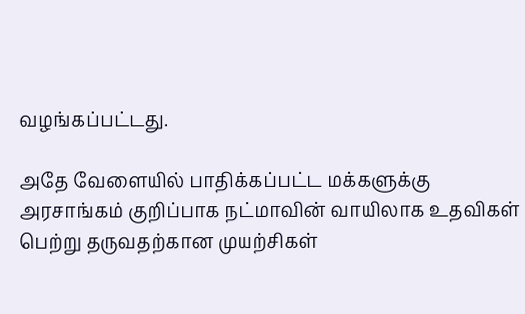வழங்கப்பட்டது.

அதே வேளையில் பாதிக்கப்பட்ட மக்களுக்கு அரசாங்கம் குறிப்பாக நட்மாவின் வாயிலாக உதவிகள் பெற்று தருவதற்கான முயற்சிகள்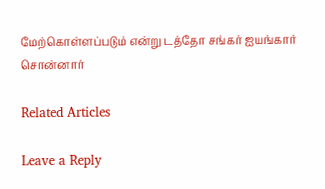மேற்கொள்ளப்படும் என்று டத்தோ சங்கர் ஐயங்கார் சொன்னார்

Related Articles

Leave a Reply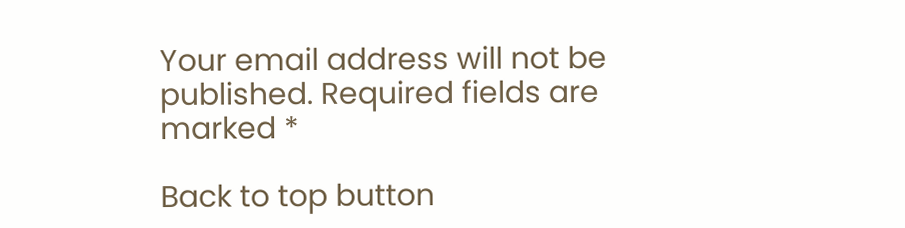Your email address will not be published. Required fields are marked *

Back to top button